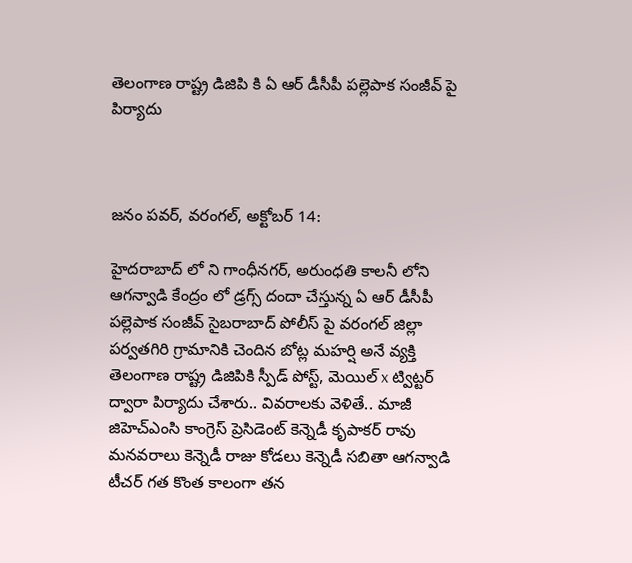తెలంగాణ రాష్ట్ర డిజిపి కి ఏ ఆర్ డీసీపీ పల్లెపాక సంజీవ్ పై పిర్యాదు



జనం పవర్, వరంగల్, అక్టోబర్ 14:

హైదరాబాద్ లో ని గాంధీనగర్, అరుంధతి కాలనీ లోని ఆగన్వాడి కేంద్రం లో డ్రగ్స్ దందా చేస్తున్న ఏ ఆర్ డీసీపీ పల్లెపాక సంజీవ్ సైబరాబాద్ పోలీస్ పై వరంగల్ జిల్లా పర్వతగిరి గ్రామానికి చెందిన బోట్ల మహర్షి అనే వ్యక్తి తెలంగాణ రాష్ట్ర డిజిపికి స్పీడ్ పోస్ట్, మెయిల్ x ట్విట్టర్ ద్వారా పిర్యాదు చేశారు.. వివరాలకు వెళితే.. మాజీ జిహెచ్ఎంసి కాంగ్రెస్ ప్రెసిడెంట్ కెన్నెడీ కృపాకర్ రావు మనవరాలు కెన్నెడీ రాజు కోడలు కెన్నెడీ సబితా ఆగన్వాడి టీచర్ గత కొంత కాలంగా తన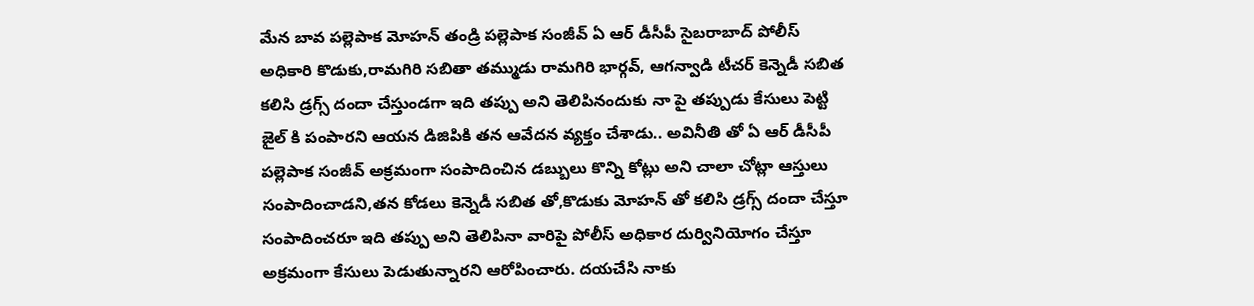మేన బావ పల్లెపాక మోహన్ తండ్రి పల్లెపాక సంజీవ్ ఏ ఆర్ డీసీపీ సైబరాబాద్ పోలీస్ అధికారి కొడుకు,రామగిరి సబితా తమ్ముడు రామగిరి భార్గవ్, ఆగన్వాడి టీచర్ కెన్నెడీ సబిత కలిసి డ్రగ్స్ దందా చేస్తుండగా ఇది తప్పు అని తెలిపినందుకు నా పై తప్పుడు కేసులు పెట్టి జైల్ కి పంపారని ఆయన డిజిపికి తన ఆవేదన వ్యక్తం చేశాడు.. అవినీతి తో ఏ ఆర్ డీసీపీ పల్లెపాక సంజీవ్ అక్రమంగా సంపాదించిన డబ్బులు కొన్ని కోట్లు అని చాలా చోట్లా ఆస్తులు సంపాదించాడని,తన కోడలు కెన్నెడీ సబిత తో,కొడుకు మోహన్ తో కలిసి డ్రగ్స్ దందా చేస్తూ సంపాదించరూ ఇది తప్పు అని తెలిపినా వారిపై పోలీస్ అధికార దుర్వినియోగం చేస్తూ అక్రమంగా కేసులు పెడుతున్నారని ఆరోపించారు. దయచేసి నాకు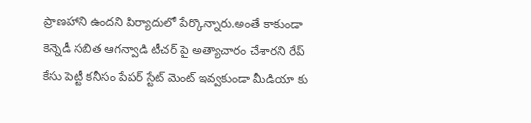ప్రాణహాని ఉందని పిర్యాదులో పేర్కొన్నారు.అంతే కాకుండా కెన్నెడీ సబిత ఆగన్వాడి టీచర్ పై అత్యాచారం చేశారని రేప్ కేసు పెట్టీ కనీసం పేపర్ స్టేట్ మెంట్ ఇవ్వకుండా మీడియా కు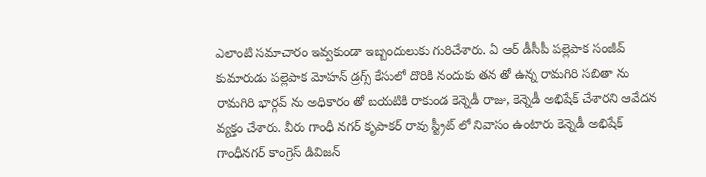ఎలాంటి సమాచారం ఇవ్వకుండా ఇబ్బందులుకు గురిచేశారు. ఏ ఆర్ డీసీపీ పల్లెపాక సంజీవ్ కుమారుడు పల్లెపాక మోహన్ డ్రగ్స్ కేసులో దొరికి నందుకు తన తో ఉన్న రామగిరి సబితా ను రామగిరి భార్గవ్ ను అధికారం తో బయటికి రాకుండ కెన్నెడీ రాజు, కెన్నెడీ అభిషేక్ చేశారని ఆవేదన వ్యక్తం చేశారు. వీరు గాంధీ నగర్ కృపాకర్ రావు స్ట్రీట్ లో నివాసం ఉంటారు కెన్నెడీ అభిషేక్ గాంధీనగర్ కాంగ్రెస్ డివిజన్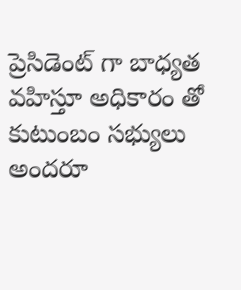ప్రెసిడెంట్ గా బాధ్యత వహిస్తూ అధికారం తో కుటుంబం సభ్యులు అందరూ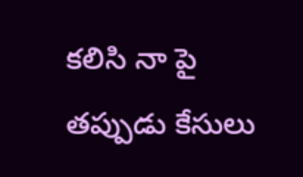కలిసి నా పై తప్పుడు కేసులు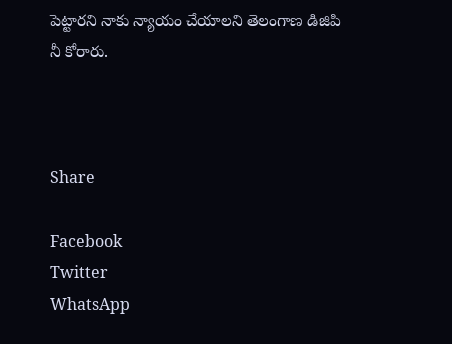పెట్టారని నాకు న్యాయం చేయాలని తెలంగాణ డిజిపి నీ కోరారు.



Share

Facebook
Twitter
WhatsApp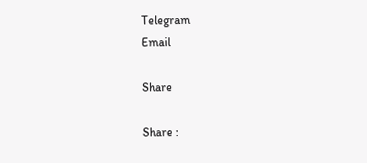Telegram
Email

Share

Share :